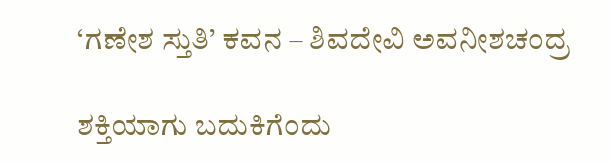‘ಗಣೇಶ ಸ್ತುತಿ’ ಕವನ – ಶಿವದೇವಿ ಅವನೀಶಚಂದ್ರ

ಶಕ್ತಿಯಾಗು ಬದುಕಿಗೆಂದು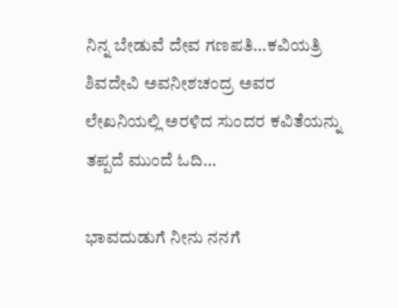ನಿನ್ನ ಬೇಡುವೆ ದೇವ ಗಣಪತಿ…ಕವಿಯತ್ರಿ ಶಿವದೇವಿ ಅವನೀಶಚಂದ್ರ ಅವರ ಲೇಖನಿಯಲ್ಲಿ ಅರಳಿದ ಸುಂದರ ಕವಿತೆಯನ್ನು ತಪ್ಪದೆ ಮುಂದೆ ಓದಿ…

ಭಾವದುಡುಗೆ ನೀನು ನನಗೆ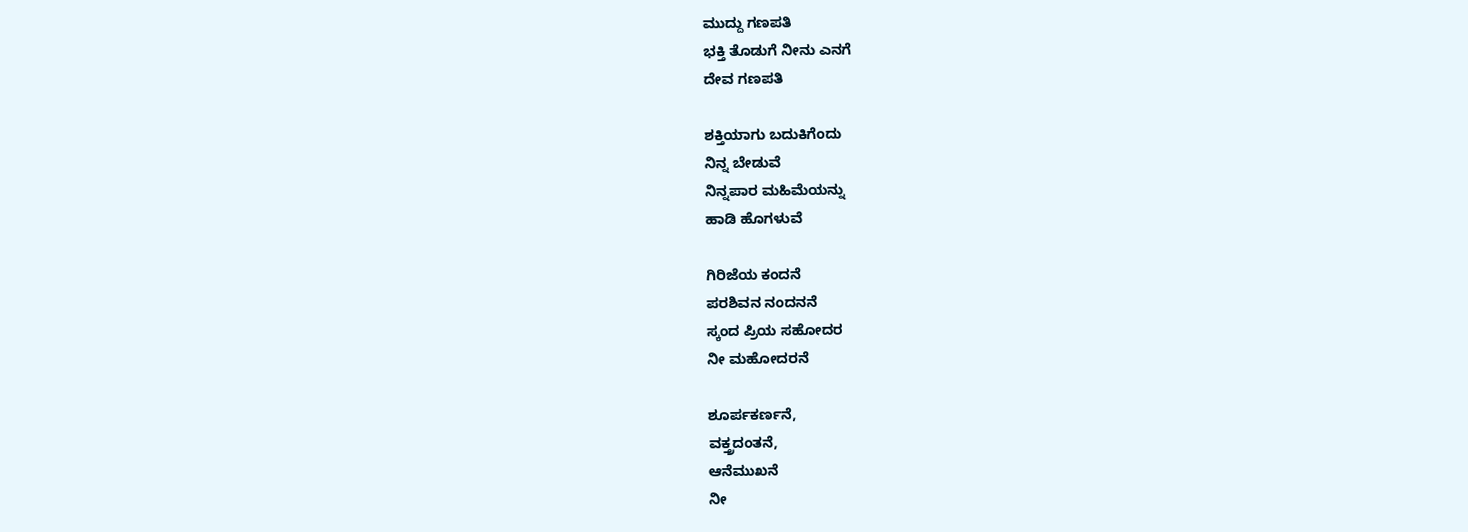ಮುದ್ದು ಗಣಪತಿ
ಭಕ್ತಿ ತೊಡುಗೆ ನೀನು ಎನಗೆ
ದೇವ ಗಣಪತಿ

ಶಕ್ತಿಯಾಗು ಬದುಕಿಗೆಂದು
ನಿನ್ನ ಬೇಡುವೆ
ನಿನ್ನಪಾರ ಮಹಿಮೆಯನ್ನು
ಹಾಡಿ ಹೊಗಳುವೆ

ಗಿರಿಜೆಯ ಕಂದನೆ
ಪರಶಿವನ ನಂದನನೆ
ಸ್ಕಂದ ಪ್ರಿಯ ಸಹೋದರ
ನೀ ಮಹೋದರನೆ

ಶೂರ್ಪಕರ್ಣನೆ,
ವಕ್ತ್ರದಂತನೆ,
ಆನೆಮುಖನೆ
ನೀ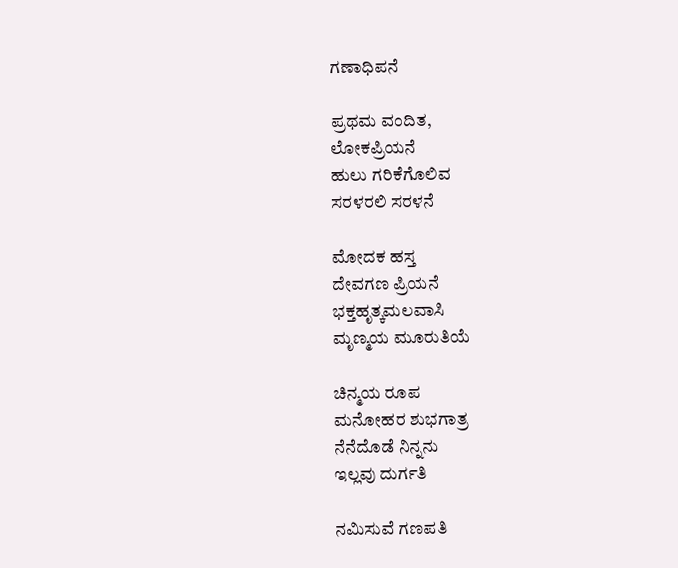ಗಣಾಧಿಪನೆ

ಪ್ರಥಮ ವಂದಿತ,
ಲೋಕಪ್ರಿಯನೆ
ಹುಲು ಗರಿಕೆಗೊಲಿವ
ಸರಳರಲಿ ಸರಳನೆ

ಮೋದಕ ಹಸ್ತ
ದೇವಗಣ ಪ್ರಿಯನೆ
ಭಕ್ತಹೃತ್ಕಮಲವಾಸಿ
ಮೃಣ್ಮಯ ಮೂರುತಿಯೆ

ಚಿನ್ಮಯ ರೂಪ
ಮನೋಹರ ಶುಭಗಾತ್ರ
ನೆನೆದೊಡೆ ನಿನ್ನನು
ಇಲ್ಲವು ದುರ್ಗತಿ

ನಮಿಸುವೆ ಗಣಪತಿ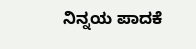ನಿನ್ನಯ ಪಾದಕೆ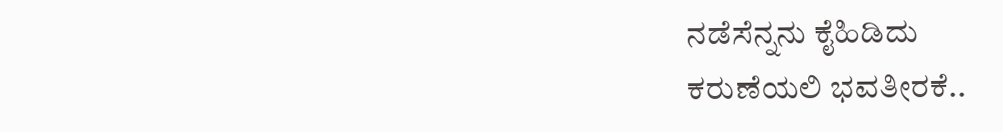ನಡೆಸೆನ್ನನು ಕೈಹಿಡಿದು
ಕರುಣೆಯಲಿ ಭವತೀರಕೆ..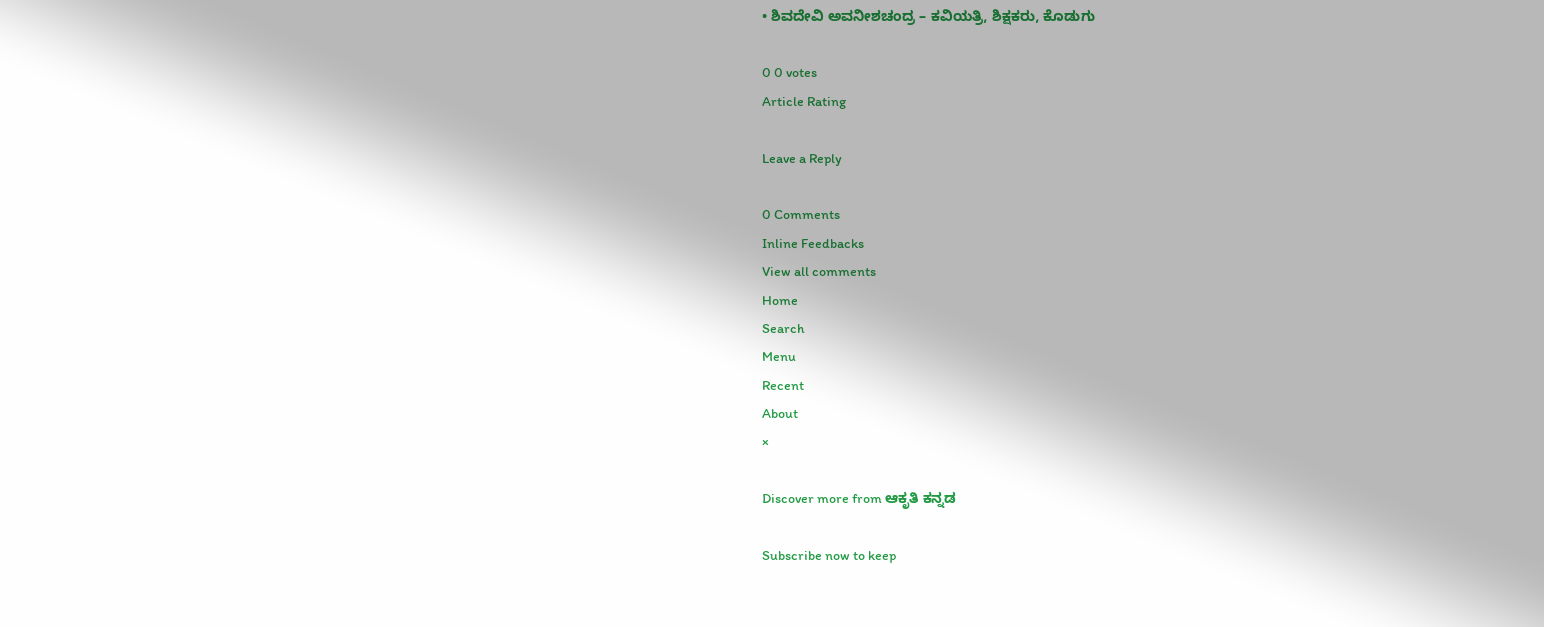• ಶಿವದೇವಿ ಅವನೀಶಚಂದ್ರ – ಕವಿಯತ್ರಿ, ಶಿಕ್ಷಕರು, ಕೊಡುಗು

0 0 votes
Article Rating

Leave a Reply

0 Comments
Inline Feedbacks
View all comments
Home
Search
Menu
Recent
About
×

Discover more from ಆಕೃತಿ ಕನ್ನಡ

Subscribe now to keep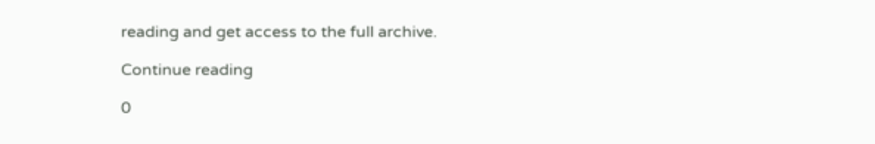reading and get access to the full archive.

Continue reading

0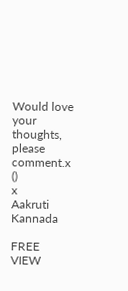Would love your thoughts, please comment.x
()
x
Aakruti Kannada

FREE
VIEW